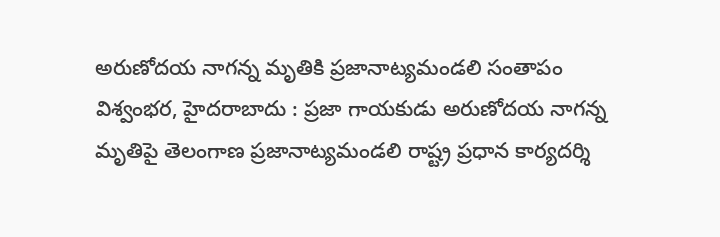అరుణోదయ నాగన్న మృతికి ప్రజానాట్యమండలి సంతాపం
విశ్వంభర, హైదరాబాదు : ప్రజా గాయకుడు అరుణోదయ నాగన్న మృతిపై తెలంగాణ ప్రజానాట్యమండలి రాష్ట్ర ప్రధాన కార్యదర్శి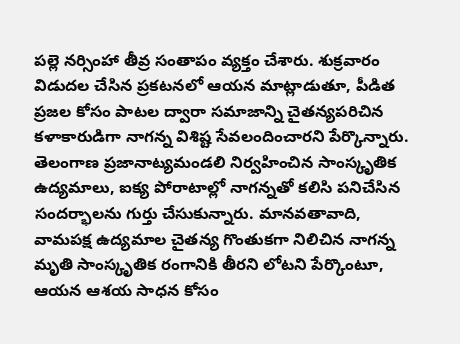పల్లె నర్సింహా తీవ్ర సంతాపం వ్యక్తం చేశారు. శుక్రవారం విడుదల చేసిన ప్రకటనలో ఆయన మాట్లాడుతూ, పీడిత ప్రజల కోసం పాటల ద్వారా సమాజాన్ని చైతన్యపరిచిన కళాకారుడిగా నాగన్న విశిష్ట సేవలందించారని పేర్కొన్నారు. తెలంగాణ ప్రజానాట్యమండలి నిర్వహించిన సాంస్కృతిక ఉద్యమాలు, ఐక్య పోరాటాల్లో నాగన్నతో కలిసి పనిచేసిన సందర్భాలను గుర్తు చేసుకున్నారు. మానవతావాది, వామపక్ష ఉద్యమాల చైతన్య గొంతుకగా నిలిచిన నాగన్న మృతి సాంస్కృతిక రంగానికి తీరని లోటని పేర్కొంటూ, ఆయన ఆశయ సాధన కోసం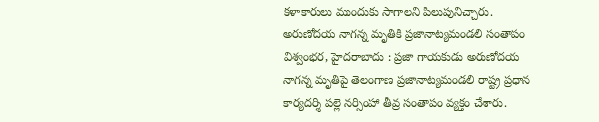కళాకారులు ముందుకు సాగాలని పిలుపునిచ్చారు.
అరుణోదయ నాగన్న మృతికి ప్రజానాట్యమండలి సంతాపం
విశ్వంభర, హైదరాబాదు : ప్రజా గాయకుడు అరుణోదయ నాగన్న మృతిపై తెలంగాణ ప్రజానాట్యమండలి రాష్ట్ర ప్రధాన కార్యదర్శి పల్లె నర్సింహా తీవ్ర సంతాపం వ్యక్తం చేశారు.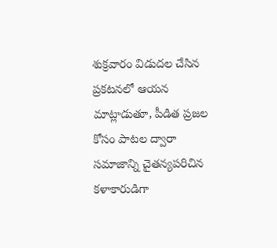శుక్రవారం విడుదల చేసిన ప్రకటనలో ఆయన మాట్లాడుతూ, పీడిత ప్రజల కోసం పాటల ద్వారా సమాజాన్ని చైతన్యపరిచిన కళాకారుడిగా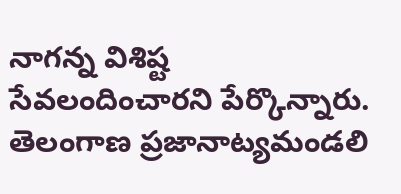నాగన్న విశిష్ట సేవలందించారని పేర్కొన్నారు. తెలంగాణ ప్రజానాట్యమండలి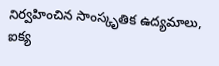నిర్వహించిన సాంస్కృతిక ఉద్యమాలు, ఐక్య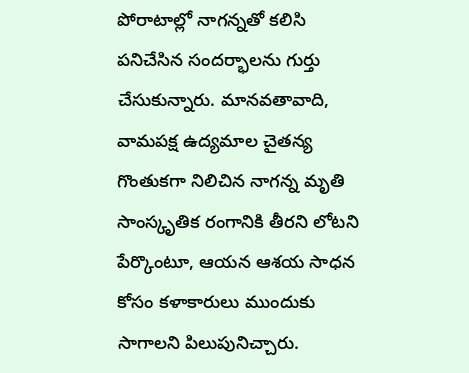పోరాటాల్లో నాగన్నతో కలిసి పనిచేసిన సందర్భాలను గుర్తు చేసుకున్నారు. మానవతావాది, వామపక్ష ఉద్యమాల చైతన్య గొంతుకగా నిలిచిన నాగన్న మృతి సాంస్కృతిక రంగానికి తీరని లోటని పేర్కొంటూ, ఆయన ఆశయ సాధన కోసం కళాకారులు ముందుకు సాగాలని పిలుపునిచ్చారు.